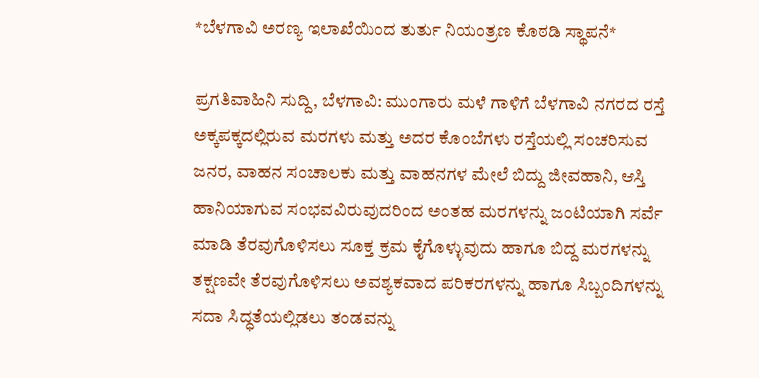*ಬೆಳಗಾವಿ ಅರಣ್ಯ ಇಲಾಖೆಯಿಂದ ತುರ್ತು ನಿಯಂತ್ರಣ ಕೊಠಡಿ ಸ್ಥಾಪನೆ*

ಪ್ರಗತಿವಾಹಿನಿ ಸುದ್ದಿ, ಬೆಳಗಾವಿ: ಮುಂಗಾರು ಮಳೆ ಗಾಳಿಗೆ ಬೆಳಗಾವಿ ನಗರದ ರಸ್ತೆ ಅಕ್ಕಪಕ್ಕದಲ್ಲಿರುವ ಮರಗಳು ಮತ್ತು ಅದರ ಕೊಂಬೆಗಳು ರಸ್ತೆಯಲ್ಲಿ ಸಂಚರಿಸುವ ಜನರ, ವಾಹನ ಸಂಚಾಲಕು ಮತ್ತು ವಾಹನಗಳ ಮೇಲೆ ಬಿದ್ದು ಜೀವಹಾನಿ, ಆಸ್ತಿ ಹಾನಿಯಾಗುವ ಸಂಭವವಿರುವುದರಿಂದ ಅಂತಹ ಮರಗಳನ್ನು ಜಂಟಿಯಾಗಿ ಸರ್ವೆ ಮಾಡಿ ತೆರವುಗೊಳಿಸಲು ಸೂಕ್ತ ಕ್ರಮ ಕೈಗೊಳ್ಳುವುದು ಹಾಗೂ ಬಿದ್ದ ಮರಗಳನ್ನು ತಕ್ಷಣವೇ ತೆರವುಗೊಳಿಸಲು ಅವಶ್ಯಕವಾದ ಪರಿಕರಗಳನ್ನು ಹಾಗೂ ಸಿಬ್ಬಂದಿಗಳನ್ನು ಸದಾ ಸಿದ್ಧತೆಯಲ್ಲಿಡಲು ತಂಡವನ್ನು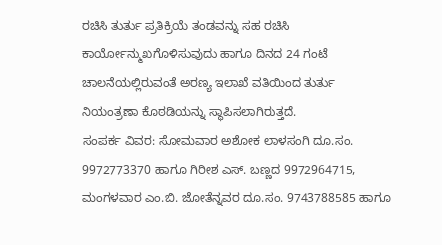ರಚಿಸಿ ತುರ್ತು ಪ್ರತಿಕ್ರಿಯೆ ತಂಡವನ್ನು ಸಹ ರಚಿಸಿ ಕಾರ್ಯೋನ್ಮುಖಗೊಳಿಸುವುದು ಹಾಗೂ ದಿನದ 24 ಗಂಟೆ ಚಾಲನೆಯಲ್ಲಿರುವಂತೆ ಅರಣ್ಯ ಇಲಾಖೆ ವತಿಯಿಂದ ತುರ್ತು ನಿಯಂತ್ರಣಾ ಕೊಠಡಿಯನ್ನು ಸ್ಥಾಪಿಸಲಾಗಿರುತ್ತದೆ.
ಸಂಪರ್ಕ ವಿವರ: ಸೋಮವಾರ ಅಶೋಕ ಲಾಳಸಂಗಿ ದೂ.ಸಂ. 9972773370 ಹಾಗೂ ಗಿರೀಶ ಎಸ್. ಬಣ್ಣದ 9972964715, ಮಂಗಳವಾರ ಎಂ.ಬಿ. ಜೋತೆನ್ನವರ ದೂ.ಸಂ. 9743788585 ಹಾಗೂ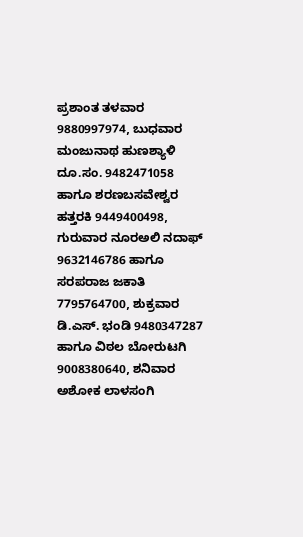ಪ್ರಶಾಂತ ತಳವಾರ 9880997974, ಬುಧವಾರ ಮಂಜುನಾಥ ಹುಣಶ್ಯಾಳಿ ದೂ.ಸಂ. 9482471058 ಹಾಗೂ ಶರಣಬಸವೇಶ್ವರ ಹತ್ತರಕಿ 9449400498, ಗುರುವಾರ ನೂರಅಲಿ ನದಾಫ್ 9632146786 ಹಾಗೂ ಸರಪರಾಜ ಜಕಾತಿ 7795764700, ಶುಕ್ರವಾರ ಡಿ.ಎಸ್. ಭಂಡಿ 9480347287 ಹಾಗೂ ವಿಠಲ ಬೋರುಟಗಿ 9008380640, ಶನಿವಾರ ಅಶೋಕ ಲಾಳಸಂಗಿ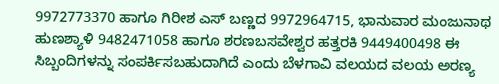9972773370 ಹಾಗೂ ಗಿರೀಶ ಎಸ್ ಬಣ್ಣದ 9972964715, ಭಾನುವಾರ ಮಂಜುನಾಥ ಹುಣಶ್ಯಾಳಿ 9482471058 ಹಾಗೂ ಶರಣಬಸವೇಶ್ವರ ಹತ್ತರಕಿ 9449400498 ಈ ಸಿಬ್ಬಂದಿಗಳನ್ನು ಸಂಪರ್ಕಿಸಬಹುದಾಗಿದೆ ಎಂದು ಬೆಳಗಾವಿ ವಲಯದ ವಲಯ ಅರಣ್ಯ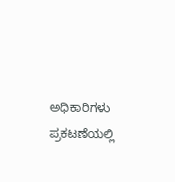ಅಧಿಕಾರಿಗಳು ಪ್ರಕಟಣೆಯಲ್ಲಿ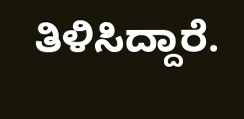ತಿಳಿಸಿದ್ದಾರೆ.